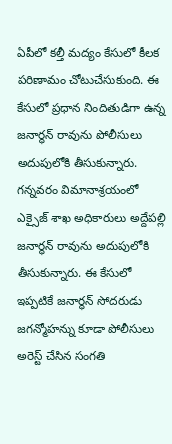ఏపీలో కల్తీ మద్యం కేసులో కీలక పరిణామం చోటుచేసుకుంది. ఈ కేసులో ప్రధాన నిందితుడిగా ఉన్న జనార్ధన్ రావును పోలీసులు అదుపులోకి తీసుకున్నారు. గన్నవరం విమానాశ్రయంలో ఎక్సైజ్ శాఖ అధికారులు అద్దేపల్లి జనార్ధన్ రావును అదుపులోకి తీసుకున్నారు. ఈ కేసులో ఇప్పటికే జనార్ధన్ సోదరుడు జగన్మోహన్ను కూడా పోలీసులు అరెస్ట్ చేసిన సంగతి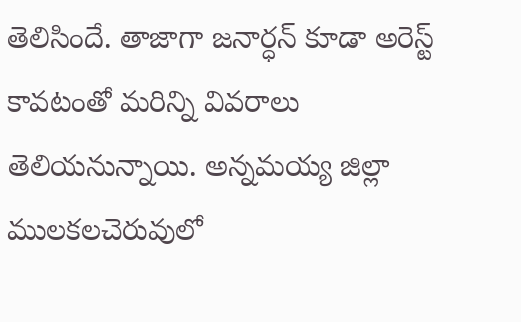తెలిసిందే. తాజాగా జనార్ధన్ కూడా అరెస్ట్ కావటంతో మరిన్ని వివరాలు తెలియనున్నాయి. అన్నమయ్య జిల్లా ములకలచెరువులో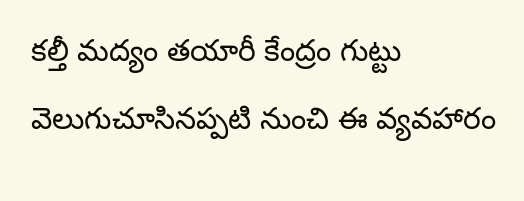కల్తీ మద్యం తయారీ కేంద్రం గుట్టు వెలుగుచూసినప్పటి నుంచి ఈ వ్యవహారం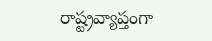రాష్ట్రవ్యాప్తంగా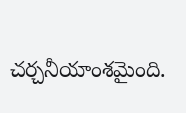చర్చనీయాంశమైంది.